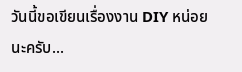วันนี้ขอเขียนเรื่องงาน DIY หน่อยนะครับ...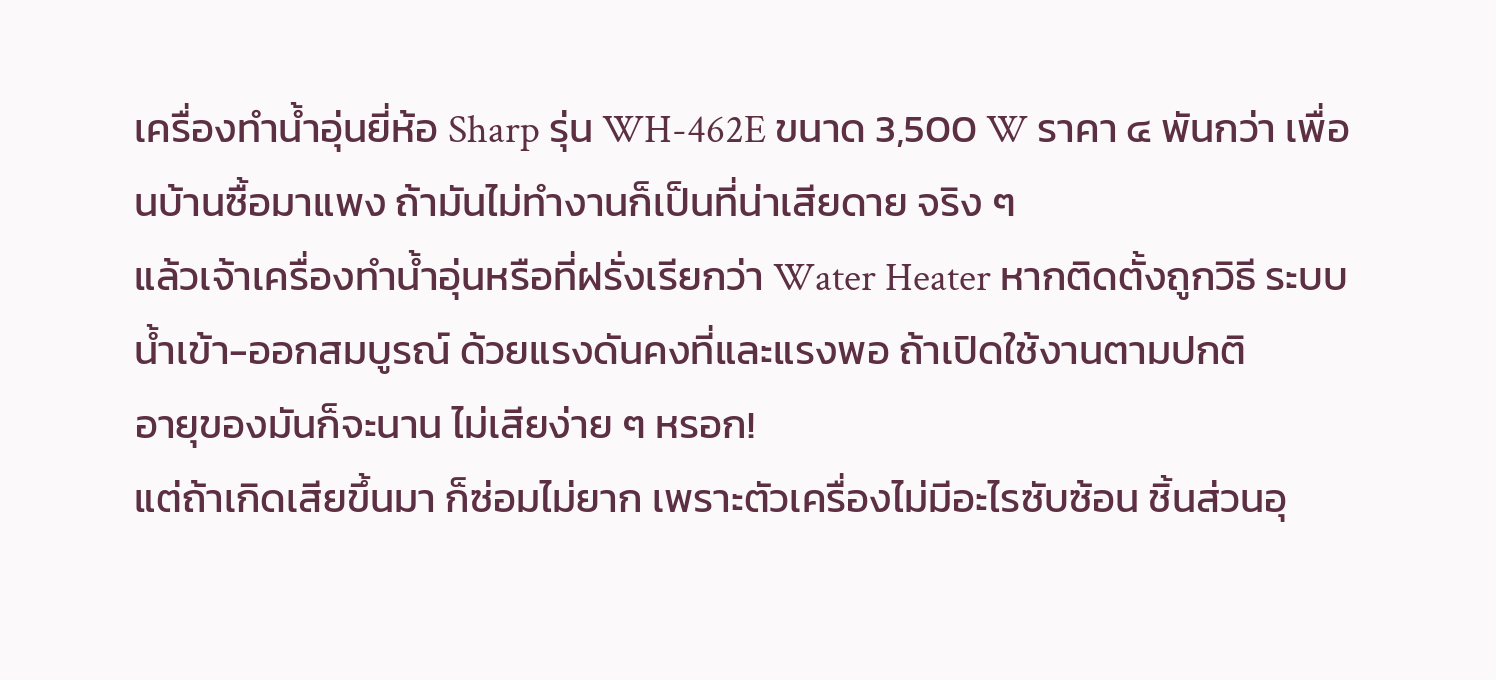เครื่องทำน้ำอุ่นยี่ห้อ Sharp รุ่น WH-462E ขนาด 3,500 W ราคา ๔ พันกว่า เพื่อนบ้านซื้อมาแพง ถ้ามันไม่ทำงานก็เป็นที่น่าเสียดาย จริง ๆ
แล้วเจ้าเครื่องทำน้ำอุ่นหรือที่ฝรั่งเรียกว่า Water Heater หากติดตั้งถูกวิธี ระบบน้ำเข้า-ออกสมบูรณ์ ด้วยแรงดันคงที่และแรงพอ ถ้าเปิดใช้งานตามปกติ
อายุของมันก็จะนาน ไม่เสียง่าย ๆ หรอก!
แต่ถ้าเกิดเสียขึ้นมา ก็ซ่อมไม่ยาก เพราะตัวเครื่องไม่มีอะไรซับซ้อน ชิ้นส่วนอุ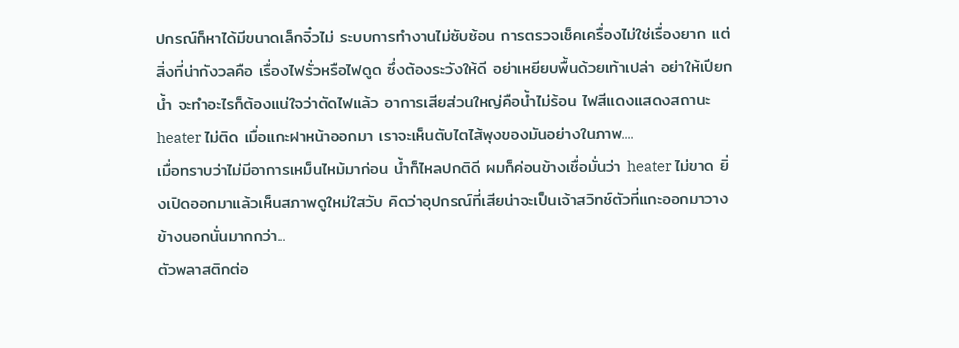ปกรณ์ก็หาได้มีขนาดเล็กจิ๋วไม่ ระบบการทำงานไม่ซับซ้อน การตรวจเช็คเครื่องไม่ใช่เรื่องยาก แต่สิ่งที่น่ากังวลคือ เรื่องไฟรั่วหรือไฟดูด ซึ่งต้องระวังให้ดี อย่าเหยียบพื้นด้วยเท้าเปล่า อย่าให้เปียกน้ำ จะทำอะไรก็ต้องแน่ใจว่าตัดไฟแล้ว อาการเสียส่วนใหญ่คือน้ำไม่ร้อน ไฟสีแดงแสดงสถานะ heater ไม่ติด เมื่อแกะฝาหน้าออกมา เราจะเห็นตับไตไส้พุงของมันอย่างในภาพ....
เมื่อทราบว่าไม่มีอาการเหม็นไหม้มาก่อน น้ำก็ไหลปกติดี ผมก็ค่อนข้างเชื่อมั่นว่า heater ไม่ขาด ยิ่งเปิดออกมาแล้วเห็นสภาพดูใหม่ใสวับ คิดว่าอุปกรณ์ที่เสียน่าจะเป็นเจ้าสวิทช์ตัวที่แกะออกมาวางข้างนอกนั่นมากกว่า...
ตัวพลาสติกต่อ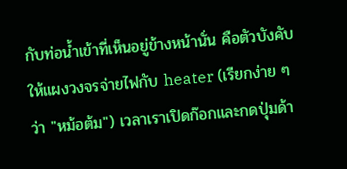กับท่อน้ำเข้าที่เห็นอยู่ข้างหน้านั่น คือตัวบังคับให้แผงวงจรจ่ายไฟกับ heater (เรียกง่าย ๆ ว่า "หม้อต้ม") เวลาเราเปิดก๊อกและกดปุ่มด้า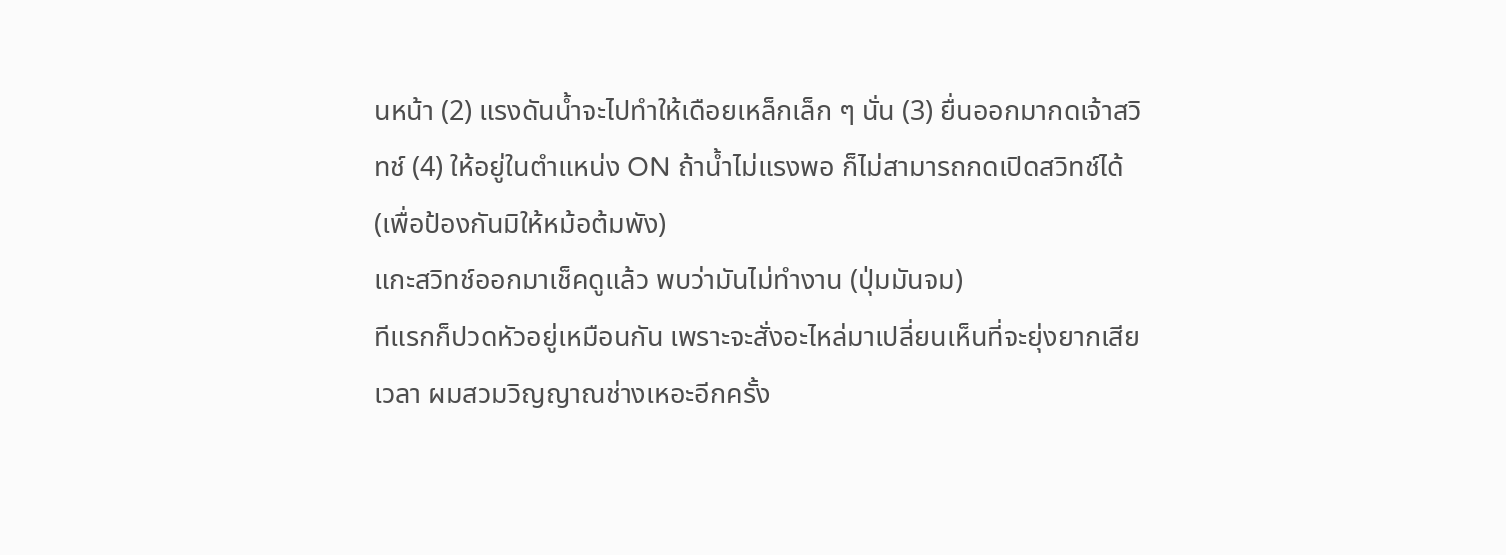นหน้า (2) แรงดันน้ำจะไปทำให้เดือยเหล็กเล็ก ๆ นั่น (3) ยื่นออกมากดเจ้าสวิทช์ (4) ให้อยู่ในตำแหน่ง ON ถ้าน้ำไม่แรงพอ ก็ไม่สามารถกดเปิดสวิทช์ได้ (เพื่อป้องกันมิให้หม้อต้มพัง)
แกะสวิทช์ออกมาเช็คดูแล้ว พบว่ามันไม่ทำงาน (ปุ่มมันจม)
ทีแรกก็ปวดหัวอยู่เหมือนกัน เพราะจะสั่งอะไหล่มาเปลี่ยนเห็นที่จะยุ่งยากเสียเวลา ผมสวมวิญญาณช่างเหอะอีกครั้ง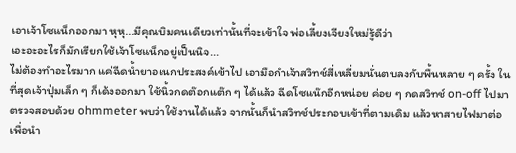เอาเจ้าโซแน็กออกมา หุหุ...มีคุณบิมคนเดียวเท่านั้นที่จะเข้าใจ พ่อเลี้ยงเจียงใหม่รู้ดีว่า
เอะอะอะไรก็มักเรียกใช้เจ้าโซแน็กอยู่เป็นนิจ...
ไม่ต้องทำอะไรมาก แค่ฉีดน้ำยาอเนกประสงค์เข้าไป เอามือกำเจ้าสวิทช์สี่เหลี่ยมนั่นตบลงกับพื้นหลาย ๆ ครั้ง ในที่สุดเจ้าปุ่มเล็ก ๆ ก็เด้งออกมา ใช้นิ้วกดต๊อกแต๊ก ๆ ได้แล้ว ฉีดโซแน๊กอีกหน่อย ค่อย ๆ กดสวิทช์ on-off ไปมา ตรวจสอบด้วย ohmmeter พบว่าใช้งานได้แล้ว จากนั้นก็นำสวิทช์ประกอบเข้าที่ตามเดิม แล้วหาสายไฟมาต่อเพื่อนำ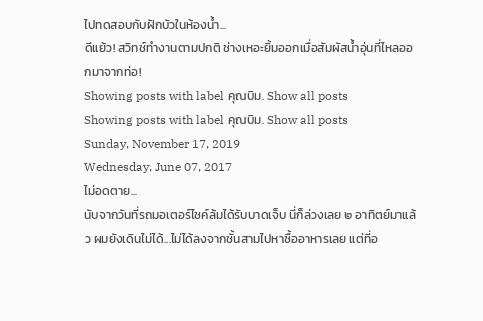ไปทดสอบกับฝักบัวในห้องน้ำ...
ดีแย้ว! สวิทช์ทำงานตามปกติ ช่างเหอะยิ้มออกเมื่อสัมผัสน้ำอุ่นที่ไหลออกมาจากท่อ!
Showing posts with label คุณบิม. Show all posts
Showing posts with label คุณบิม. Show all posts
Sunday, November 17, 2019
Wednesday, June 07, 2017
ไม่อดตาย...
นับจากวันที่รถมอเตอร์ไซค์ล้มได้รับบาดเจ็บ นี่ก็ล่วงเลย ๒ อาทิตย์มาแล้ว ผมยังเดินไม่ได้...ไม่ได้ลงจากชั้นสามไปหาซื้ออาหารเลย แต่ที่อ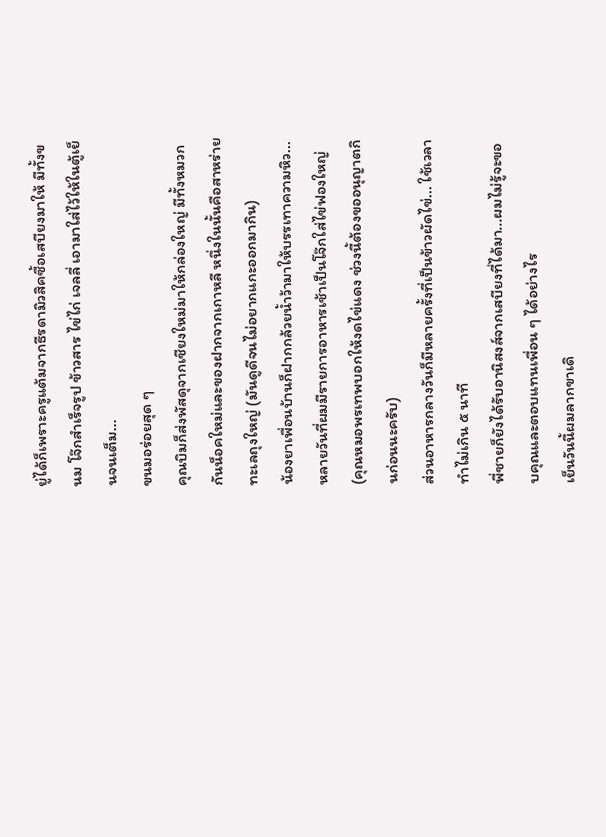ยู่ได้ก็เพราะครูแต้มจากธีรดามิวสิคซื้อเสบียงมาให้ มีทั้งขนม โจ๊กสำเร็จรูป ข้าวสาร ไข่ไก่ เจลลี่ เอามาใส่ไว้ให้ในตู้เย็นจนเต็ม...
ขนมอร่อยสุด ๆ
คุณบิมก็ส่งพัสดุจากเชียงใหม่มาให้กล่องใหญ่ มีทั้งหมวกกันน็อคใหม่และของฝากจากเกาหลี หนึ่งในนั้นคือสาหร่ายทะเลถุงใหญ่ (มันดูดีจนไม่อยากแกะออกมากิน)
น้องยาเพื่อนบ้านก็ฝากกล้วยน้ำว้ามาให้บรรเทาความหิว...
หลายวันที่ผมมีรายการอาหารเช้าเป็นโจ๊กใส่ไข่ฟองใหญ่ (คุณหมอพรเทพบอกให้งดไข่แดง ช่วงนี้ต้องขออนุญาตกินก่อนนะครับ)
ส่วนอาหารกลางวันก็มีหลายครั้งที่เป็นข้าวผัดไข่... ใช้เวลาทำไม่เกิน ๕ นาที
พี่ชายก็ยังได้รับอานิสงส์จากเสบียงที่ได้มา...ผมไม่รู้จะขอบคุณและตอบแทนเพื่อน ๆ ได้อย่างไร
เย็นวันนี้ผมลากขาเดิ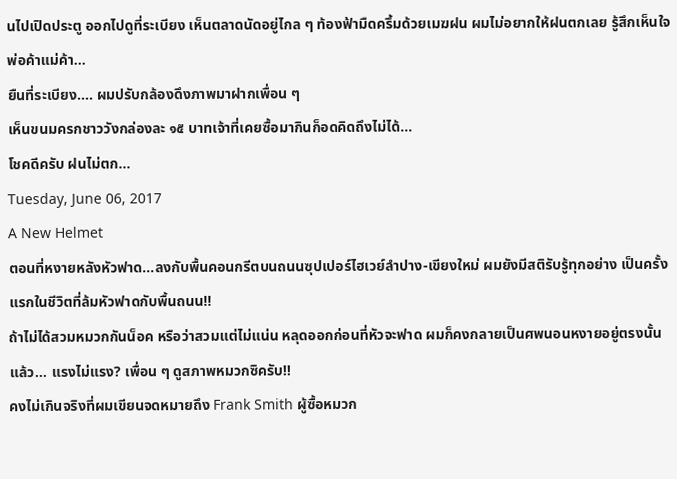นไปเปิดประตู ออกไปดูที่ระเบียง เห็นตลาดนัดอยู่ไกล ๆ ท้องฟ้ามืดครึ้มด้วยเมฆฝน ผมไม่อยากให้ฝนตกเลย รู้สึกเห็นใจพ่อค้าแม่ค้า...
ยืนที่ระเบียง.... ผมปรับกล้องดึงภาพมาฝากเพื่อน ๆ
เห็นขนมครกชาววังกล่องละ ๑๕ บาทเจ้าที่เคยซื้อมากินก็อดคิดถึงไม่ได้...
โชคดีครับ ฝนไม่ตก...
Tuesday, June 06, 2017
A New Helmet
ตอนที่หงายหลังหัวฟาด...ลงกับพื้นคอนกรีตบนถนนซุปเปอร์ไฮเวย์ลำปาง-เขียงใหม่ ผมยังมีสติรับรู้ทุกอย่าง เป็นครั้งแรกในชีวิตที่ล้มหัวฟาดกับพื้นถนน!!
ถ้าไม่ได้สวมหมวกกันน็อค หรือว่าสวมแต่ไม่แน่น หลุดออกก่อนที่หัวจะฟาด ผมก็คงกลายเป็นศพนอนหงายอยู่ตรงนั้นแล้ว... แรงไม่แรง? เพื่อน ๆ ดูสภาพหมวกซิครับ!!
คงไม่เกินจริงที่ผมเขียนจดหมายถึง Frank Smith ผู้ซื้อหมวก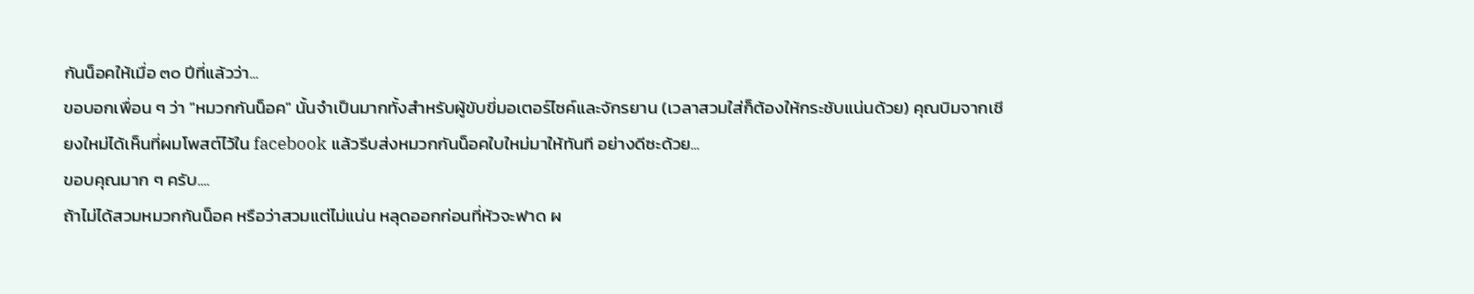กันน็อคให้เมื่อ ๓๐ ปีที่แล้วว่า...
ขอบอกเพื่อน ๆ ว่า "หมวกกันน็อค" นั้นจำเป็นมากทั้งสำหรับผู้ขับขี่มอเตอร์ไซค์และจักรยาน (เวลาสวมใส่ก็ต้องให้กระชับแน่นด้วย) คุณบิมจากเชียงใหม่ได้เห็นที่ผมโพสต์ไว้ใน facebook แล้วรีบส่งหมวกกันน็อคใบใหม่มาให้ทันที อย่างดีซะด้วย...
ขอบคุณมาก ๆ ครับ....
ถ้าไม่ได้สวมหมวกกันน็อค หรือว่าสวมแต่ไม่แน่น หลุดออกก่อนที่หัวจะฟาด ผ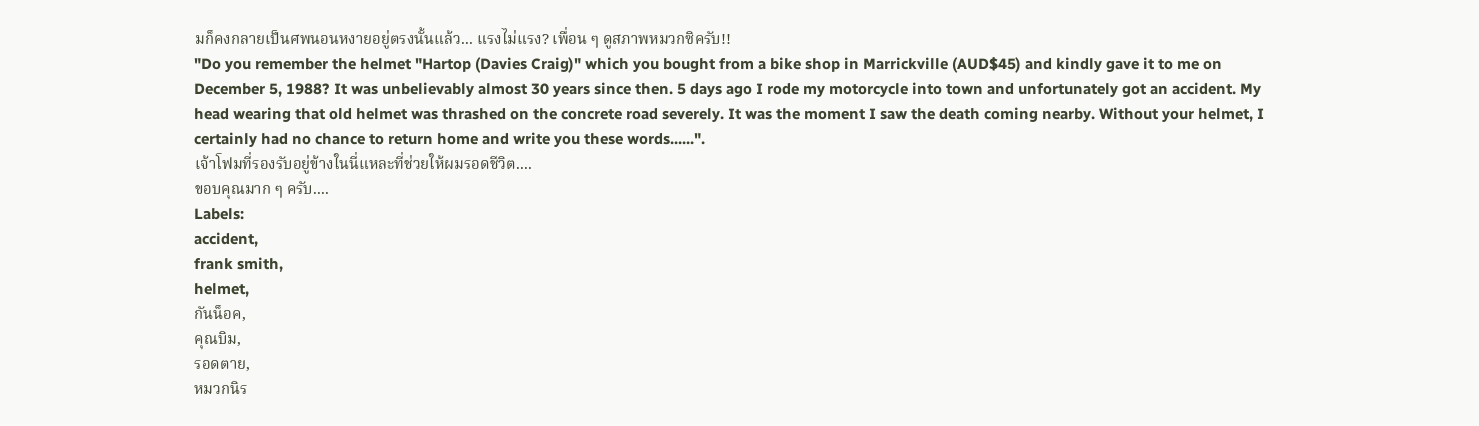มก็คงกลายเป็นศพนอนหงายอยู่ตรงนั้นแล้ว... แรงไม่แรง? เพื่อน ๆ ดูสภาพหมวกซิครับ!!
"Do you remember the helmet "Hartop (Davies Craig)" which you bought from a bike shop in Marrickville (AUD$45) and kindly gave it to me on December 5, 1988? It was unbelievably almost 30 years since then. 5 days ago I rode my motorcycle into town and unfortunately got an accident. My head wearing that old helmet was thrashed on the concrete road severely. It was the moment I saw the death coming nearby. Without your helmet, I certainly had no chance to return home and write you these words......".
เจ้าโฟมที่รองรับอยู่ข้างในนี่แหละที่ช่วยให้ผมรอดชีวิต....
ขอบคุณมาก ๆ ครับ....
Labels:
accident,
frank smith,
helmet,
กันน็อค,
คุณบิม,
รอดตาย,
หมวกนิร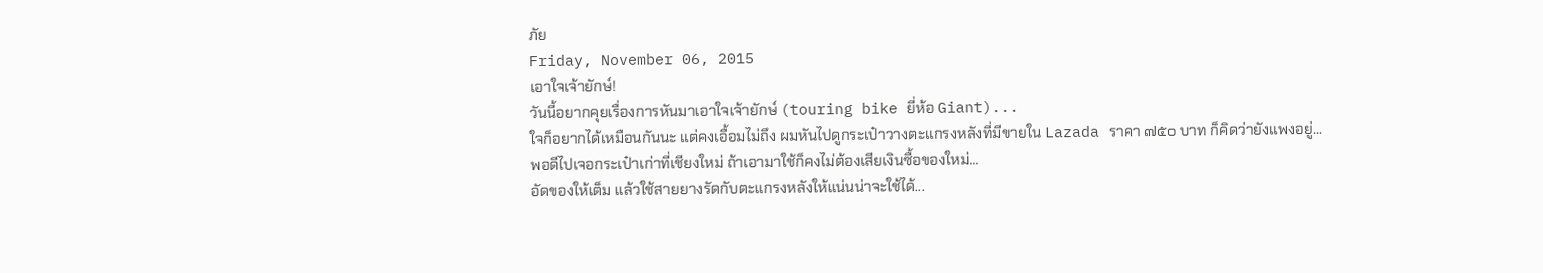ภัย
Friday, November 06, 2015
เอาใจเจ้ายักษ์!
วันนี้อยากคุยเรื่องการหันมาเอาใจเจ้ายักษ์ (touring bike ยี่ห้อ Giant)...
ใจก็อยากได้เหมือนกันนะ แต่คงเอื้อมไม่ถึง ผมหันไปดูกระเป๋าวางตะแกรงหลังที่มีขายใน Lazada ราคา ๗๕๐ บาท ก็คิดว่ายังแพงอยู่...
พอดีไปเจอกระเป๋าเก่าที่เชียงใหม่ ถ้าเอามาใช้ก็คงไม่ต้องเสียเงินซื้อของใหม่...
อัดของให้เต็ม แล้วใช้สายยางรัดกับตะแกรงหลังให้แน่นน่าจะใช้ได้...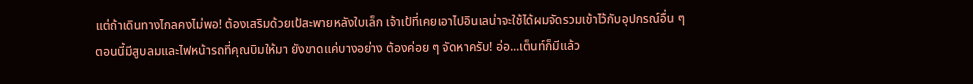แต่ถ้าเดินทางไกลคงไม่พอ! ต้องเสริมด้วยเป้สะพายหลังใบเล็ก เจ้าเป้ที่เคยเอาไปอินเลน่าจะใช้ได้ผมจัดรวมเข้าไว้กับอุปกรณ์อื่น ๆ
ตอนนี้มีสูบลมและไฟหน้ารถที่คุณบิมให้มา ยังขาดแค่บางอย่าง ต้องค่อย ๆ จัดหาครับ! อ่อ...เต็นท์ก็มีแล้ว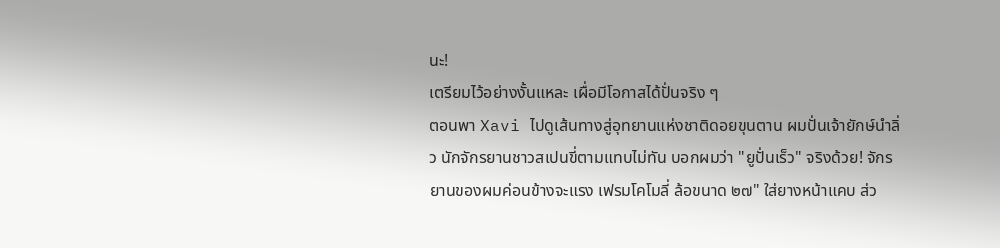นะ!
เตรียมไว้อย่างงั้นแหละ เผื่อมีโอกาสได้ปั่นจริง ๆ
ตอนพา Xavi ไปดูเส้นทางสู่อุทยานแห่งชาติดอยขุนตาน ผมปั่นเจ้ายักษ์นำลิ่ว นักจักรยานชาวสเปนขี่ตามแทบไม่ทัน บอกผมว่า "ยูปั่นเร็ว" จริงด้วย! จักรยานของผมค่อนข้างจะแรง เฟรมโคโมลี่ ล้อขนาด ๒๗" ใส่ยางหน้าแคบ ส่ว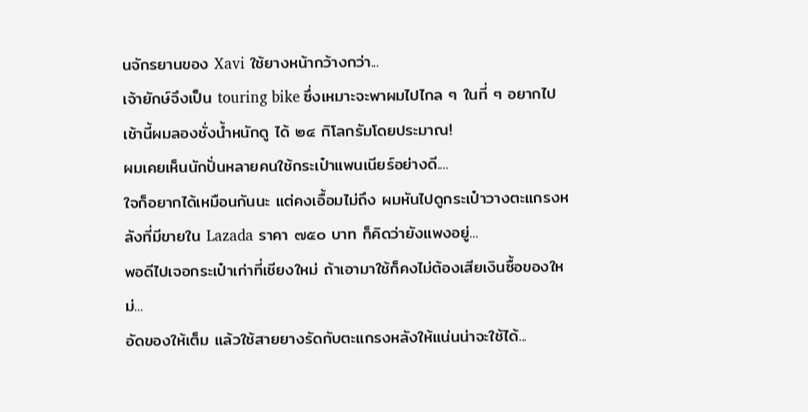นจักรยานของ Xavi ใช้ยางหน้ากว้างกว่า...
เจ้ายักษ์จึงเป็น touring bike ซึ่งเหมาะจะพาผมไปไกล ๆ ในที่ ๆ อยากไป เช้านี้ผมลองชั่งน้ำหนักดู ได้ ๒๔ กิโลกรัมโดยประมาณ!
ผมเคยเห็นนักปั่นหลายคนใช้กระเป๋าแพนเนียร์อย่างดี....
ใจก็อยากได้เหมือนกันนะ แต่คงเอื้อมไม่ถึง ผมหันไปดูกระเป๋าวางตะแกรงหลังที่มีขายใน Lazada ราคา ๗๕๐ บาท ก็คิดว่ายังแพงอยู่...
พอดีไปเจอกระเป๋าเก่าที่เชียงใหม่ ถ้าเอามาใช้ก็คงไม่ต้องเสียเงินซื้อของใหม่...
อัดของให้เต็ม แล้วใช้สายยางรัดกับตะแกรงหลังให้แน่นน่าจะใช้ได้...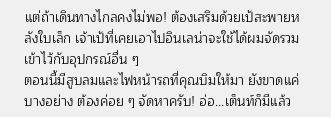แต่ถ้าเดินทางไกลคงไม่พอ! ต้องเสริมด้วยเป้สะพายหลังใบเล็ก เจ้าเป้ที่เคยเอาไปอินเลน่าจะใช้ได้ผมจัดรวมเข้าไว้กับอุปกรณ์อื่น ๆ
ตอนนี้มีสูบลมและไฟหน้ารถที่คุณบิมให้มา ยังขาดแค่บางอย่าง ต้องค่อย ๆ จัดหาครับ! อ่อ...เต็นท์ก็มีแล้ว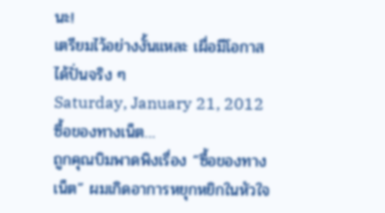นะ!
เตรียมไว้อย่างงั้นแหละ เผื่อมีโอกาสได้ปั่นจริง ๆ
Saturday, January 21, 2012
ซื้อของทางเน็ต…
ถูกคุณบิมพาดพิงเรื่อง “ซื้อของทางเน็ต” ผมเกิดอาการหยุกหยิกในหัวใจ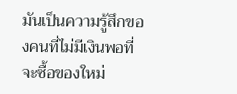มันเป็นความรู้สึกของคนที่ไม่มีเงินพอที่จะซื้อของใหม่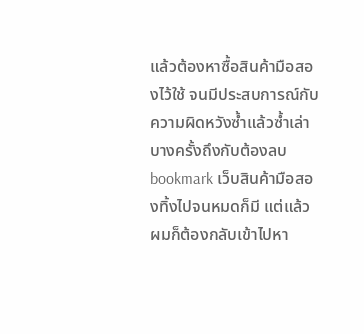แล้วต้องหาซื้อสินค้ามือสองไว้ใช้ จนมีประสบการณ์กับความผิดหวังซ้ำแล้วซ้ำเล่า บางครั้งถึงกับต้องลบ bookmark เว็บสินค้ามือสองทิ้งไปจนหมดก็มี แต่แล้วผมก็ต้องกลับเข้าไปหา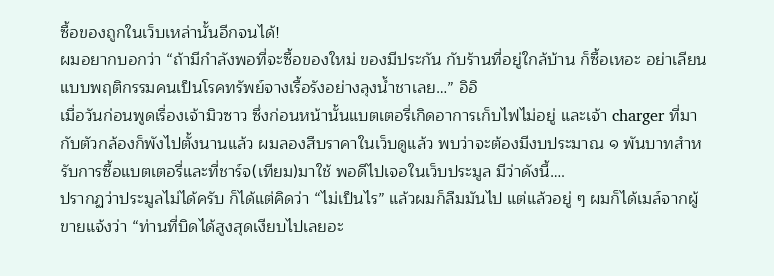ซื้อของถูกในเว็บเหล่านั้นอีกจนได้!
ผมอยากบอกว่า “ถ้ามีกำลังพอที่จะซื้อของใหม่ ของมีประกัน กับร้านที่อยู่ใกล้บ้าน ก็ซื้อเหอะ อย่าเลียนแบบพฤติกรรมคนเป็นโรคทรัพย์จางเรื้อรังอย่างลุงน้ำชาเลย…” อิอิ
เมื่อวันก่อนพูดเรื่องเจ้ามิวซาว ซึ่งก่อนหน้านั้นแบตเตอรี่เกิดอาการเก็บไฟไม่อยู่ และเจ้า charger ที่มากับตัวกล้องก็พังไปตั้งนานแล้ว ผมลองสืบราคาในเว็บดูแล้ว พบว่าจะต้องมีงบประมาณ ๑ พันบาทสำหรับการซื้อแบตเตอรี่และที่ชาร์จ(เทียม)มาใช้ พอดีไปเจอในเว็บประมูล มีว่าดังนี้….
ปรากฏว่าประมูลไม่ได้ครับ ก็ได้แต่คิดว่า “ไม่เป็นไร” แล้วผมก็ลืมมันไป แต่แล้วอยู่ ๆ ผมก็ได้เมล์จากผู้ขายแจ้งว่า “ท่านที่บิดได้สูงสุดเงียบไปเลยอะ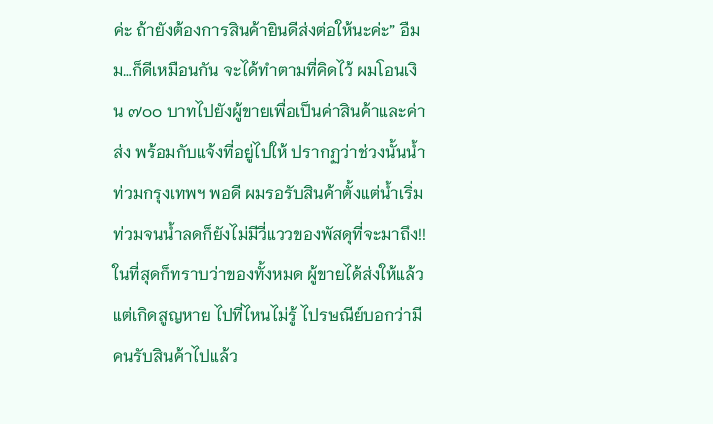ค่ะ ถ้ายังต้องการสินค้ายินดีส่งต่อให้นะค่ะ” อืมม…ก็ดีเหมือนกัน จะได้ทำตามที่คิดไว้ ผมโอนเงิน ๗๐๐ บาทไปยังผู้ขายเพื่อเป็นค่าสินค้าและค่าส่ง พร้อมกับแจ้งที่อยู่ไปให้ ปรากฏว่าช่วงนั้นน้ำท่วมกรุงเทพฯ พอดี ผมรอรับสินค้าตั้งแต่น้ำเริ่มท่วมจนน้ำลดก็ยังไม่มีวี่แววของพัสดุที่จะมาถึง!! ในที่สุดก็ทราบว่าของทั้งหมด ผู้ขายได้ส่งให้แล้ว แต่เกิดสูญหาย ไปที่ไหนไม่รู้ ไปรษณีย์บอกว่ามีคนรับสินค้าไปแล้ว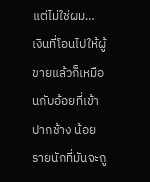แต่ไม่ใช่ผม…
เงินที่โอนไปให้ผู้ขายแล้วก็เหมือนกับอ้อยที่เข้าปากช้าง น้อยรายนักที่มันจะถู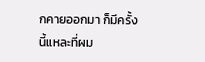กคายออกมา ก็มีครั้งนี้แหละที่ผม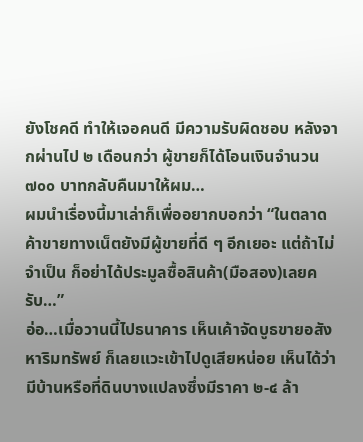ยังโชคดี ทำให้เจอคนดี มีความรับผิดชอบ หลังจากผ่านไป ๒ เดือนกว่า ผู้ขายก็ได้โอนเงินจำนวน ๗๐๐ บาทกลับคืนมาให้ผม…
ผมนำเรื่องนี้มาเล่าก็เพื่ออยากบอกว่า “ในตลาดค้าขายทางเน็ตยังมีผู้ขายที่ดี ๆ อีกเยอะ แต่ถ้าไม่จำเป็น ก็อย่าได้ประมูลซื้อสินค้า(มือสอง)เลยครับ…”
อ่อ…เมื่อวานนี้ไปธนาคาร เห็นเค้าจัดบูธขายอสังหาริมทรัพย์ ก็เลยแวะเข้าไปดูเสียหน่อย เห็นได้ว่ามีบ้านหรือที่ดินบางแปลงซึ่งมีราคา ๒-๔ ล้า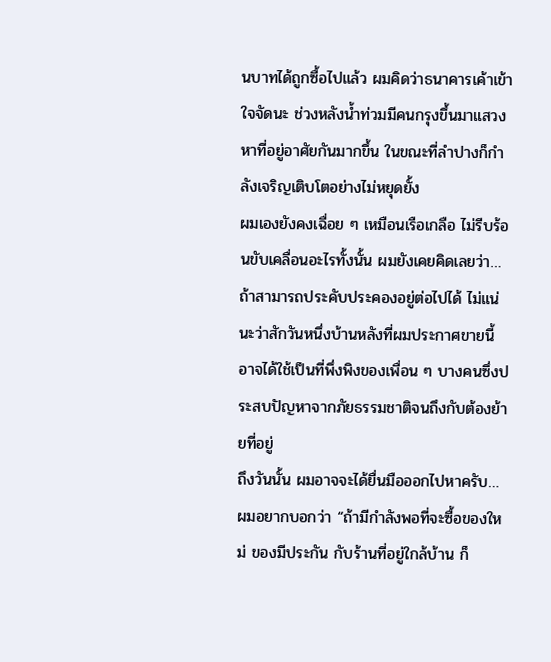นบาทได้ถูกซื้อไปแล้ว ผมคิดว่าธนาคารเค้าเข้าใจจัดนะ ช่วงหลังน้ำท่วมมีคนกรุงขึ้นมาแสวงหาที่อยู่อาศัยกันมากขึ้น ในขณะที่ลำปางก็กำลังเจริญเติบโตอย่างไม่หยุดยั้ง
ผมเองยังคงเฉื่อย ๆ เหมือนเรือเกลือ ไม่รีบร้อนขับเคลื่อนอะไรทั้งนั้น ผมยังเคยคิดเลยว่า…ถ้าสามารถประคับประคองอยู่ต่อไปได้ ไม่แน่นะว่าสักวันหนึ่งบ้านหลังที่ผมประกาศขายนี้ อาจได้ใช้เป็นที่พึ่งพิงของเพื่อน ๆ บางคนซึ่งประสบปัญหาจากภัยธรรมชาติจนถึงกับต้องย้ายที่อยู่
ถึงวันนั้น ผมอาจจะได้ยื่นมือออกไปหาครับ…
ผมอยากบอกว่า “ถ้ามีกำลังพอที่จะซื้อของใหม่ ของมีประกัน กับร้านที่อยู่ใกล้บ้าน ก็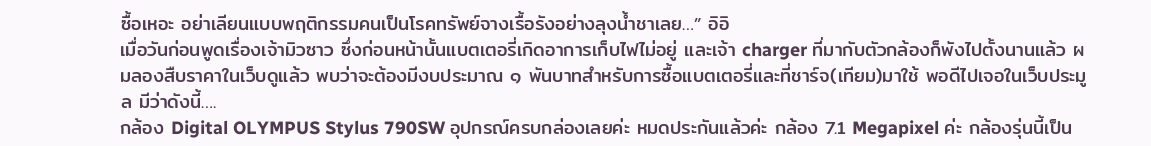ซื้อเหอะ อย่าเลียนแบบพฤติกรรมคนเป็นโรคทรัพย์จางเรื้อรังอย่างลุงน้ำชาเลย…” อิอิ
เมื่อวันก่อนพูดเรื่องเจ้ามิวซาว ซึ่งก่อนหน้านั้นแบตเตอรี่เกิดอาการเก็บไฟไม่อยู่ และเจ้า charger ที่มากับตัวกล้องก็พังไปตั้งนานแล้ว ผมลองสืบราคาในเว็บดูแล้ว พบว่าจะต้องมีงบประมาณ ๑ พันบาทสำหรับการซื้อแบตเตอรี่และที่ชาร์จ(เทียม)มาใช้ พอดีไปเจอในเว็บประมูล มีว่าดังนี้….
กล้อง Digital OLYMPUS Stylus 790SW อุปกรณ์ครบกล่องเลยค่ะ หมดประกันแล้วค่ะ กล้อง 7.1 Megapixel ค่ะ กล้องรุ่นนี้เป็น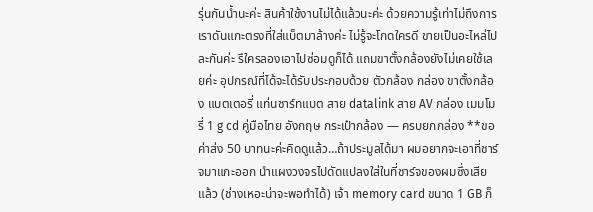รุ่นกันน้ำนะค่ะ สินค้าใช้งานไม่ได้แล้วนะค่ะ ด้วยความรู้เท่าไม่ถึงการ เราดันแกะตรงที่ใส่แบ็ตมาล้างค่ะ ไม่รู้จะโกดใครดี ขายเป็นอะไหล่ไปละกันค่ะ รึใครลองเอาไปซ่อมดูก็ได้ แถมขาตั้งกล้องยังไม่เคยใช้เลยค่ะ อุปกรณ์ที่ได้จะได้รับประกอบด้วย ตัวกล้อง กล่อง ขาตั้งกล้อง แบตเตอรี่ แท่นชาร์ทแบต สาย datalink สาย AV กล่อง เมมโมรี่ 1 g cd คู่มือไทย อังกฤษ กระเป๋ากล้อง — ครบยกกล่อง **ขอค่าส่ง 50 บาทนะค่ะคิดดูแล้ว…ถ้าประมูลได้มา ผมอยากจะเอาที่ชาร์จมาแกะออก นำแผงวงจรไปดัดแปลงใส่ในที่ชาร์จของผมซึ่งเสียแล้ว (ช่างเหอะน่าจะพอทำได้) เจ้า memory card ขนาด 1 GB ก็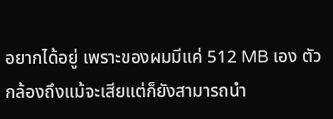อยากได้อยู่ เพราะของผมมีแค่ 512 MB เอง ตัวกล้องถึงแม้จะเสียแต่ก็ยังสามารถนำ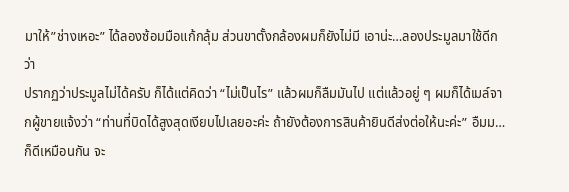มาให้”ช่างเหอะ” ได้ลองซ้อมมือแก้กลุ้ม ส่วนขาตั้งกล้องผมก็ยังไม่มี เอาน่ะ…ลองประมูลมาใช้ดีกว่า
ปรากฏว่าประมูลไม่ได้ครับ ก็ได้แต่คิดว่า “ไม่เป็นไร” แล้วผมก็ลืมมันไป แต่แล้วอยู่ ๆ ผมก็ได้เมล์จากผู้ขายแจ้งว่า “ท่านที่บิดได้สูงสุดเงียบไปเลยอะค่ะ ถ้ายังต้องการสินค้ายินดีส่งต่อให้นะค่ะ” อืมม…ก็ดีเหมือนกัน จะ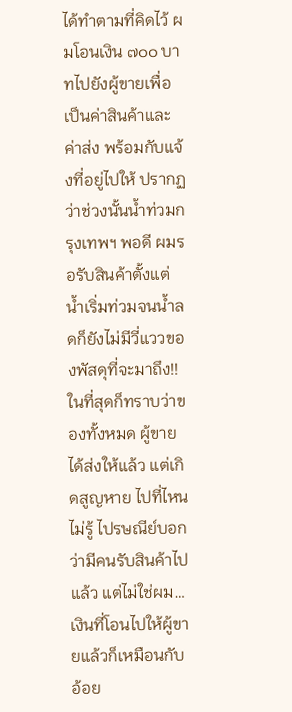ได้ทำตามที่คิดไว้ ผมโอนเงิน ๗๐๐ บาทไปยังผู้ขายเพื่อเป็นค่าสินค้าและค่าส่ง พร้อมกับแจ้งที่อยู่ไปให้ ปรากฏว่าช่วงนั้นน้ำท่วมกรุงเทพฯ พอดี ผมรอรับสินค้าตั้งแต่น้ำเริ่มท่วมจนน้ำลดก็ยังไม่มีวี่แววของพัสดุที่จะมาถึง!! ในที่สุดก็ทราบว่าของทั้งหมด ผู้ขายได้ส่งให้แล้ว แต่เกิดสูญหาย ไปที่ไหนไม่รู้ ไปรษณีย์บอกว่ามีคนรับสินค้าไปแล้ว แต่ไม่ใช่ผม…
เงินที่โอนไปให้ผู้ขายแล้วก็เหมือนกับอ้อย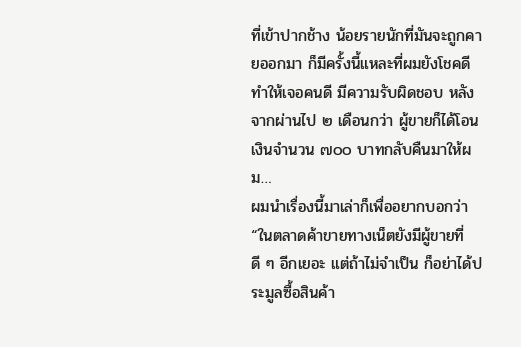ที่เข้าปากช้าง น้อยรายนักที่มันจะถูกคายออกมา ก็มีครั้งนี้แหละที่ผมยังโชคดี ทำให้เจอคนดี มีความรับผิดชอบ หลังจากผ่านไป ๒ เดือนกว่า ผู้ขายก็ได้โอนเงินจำนวน ๗๐๐ บาทกลับคืนมาให้ผม…
ผมนำเรื่องนี้มาเล่าก็เพื่ออยากบอกว่า “ในตลาดค้าขายทางเน็ตยังมีผู้ขายที่ดี ๆ อีกเยอะ แต่ถ้าไม่จำเป็น ก็อย่าได้ประมูลซื้อสินค้า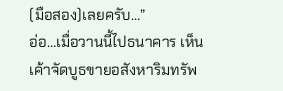(มือสอง)เลยครับ…”
อ่อ…เมื่อวานนี้ไปธนาคาร เห็นเค้าจัดบูธขายอสังหาริมทรัพ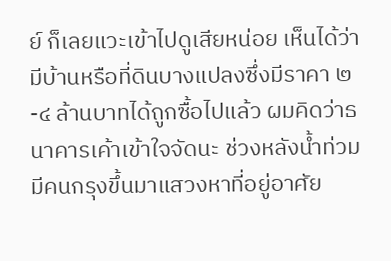ย์ ก็เลยแวะเข้าไปดูเสียหน่อย เห็นได้ว่ามีบ้านหรือที่ดินบางแปลงซึ่งมีราคา ๒-๔ ล้านบาทได้ถูกซื้อไปแล้ว ผมคิดว่าธนาคารเค้าเข้าใจจัดนะ ช่วงหลังน้ำท่วมมีคนกรุงขึ้นมาแสวงหาที่อยู่อาศัย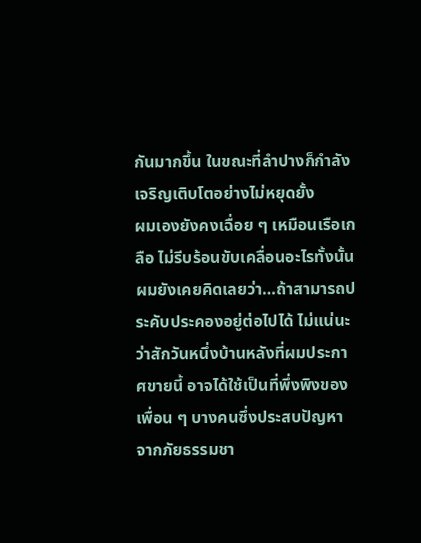กันมากขึ้น ในขณะที่ลำปางก็กำลังเจริญเติบโตอย่างไม่หยุดยั้ง
ผมเองยังคงเฉื่อย ๆ เหมือนเรือเกลือ ไม่รีบร้อนขับเคลื่อนอะไรทั้งนั้น ผมยังเคยคิดเลยว่า…ถ้าสามารถประคับประคองอยู่ต่อไปได้ ไม่แน่นะว่าสักวันหนึ่งบ้านหลังที่ผมประกาศขายนี้ อาจได้ใช้เป็นที่พึ่งพิงของเพื่อน ๆ บางคนซึ่งประสบปัญหาจากภัยธรรมชา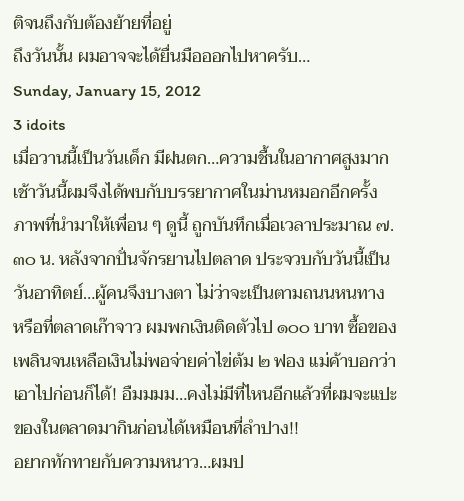ติจนถึงกับต้องย้ายที่อยู่
ถึงวันนั้น ผมอาจจะได้ยื่นมือออกไปหาครับ…
Sunday, January 15, 2012
3 idoits
เมื่อวานนี้เป็นวันเด็ก มีฝนตก…ความชื้นในอากาศสูงมาก เช้าวันนี้ผมจึงได้พบกับบรรยากาศในม่านหมอกอีกครั้ง
ภาพที่นำมาให้เพื่อน ๆ ดูนี้ ถูกบันทึกเมื่อเวลาประมาณ ๗.๓๐ น. หลังจากปั่นจักรยานไปตลาด ประจวบกับวันนี้เป็นวันอาทิตย์…ผู้คนจึงบางตา ไม่ว่าจะเป็นตามถนนหนทาง หรือที่ตลาดเก๊าจาว ผมพกเงินติดตัวไป ๑๐๐ บาท ซื้อของเพลินจนเหลือเงินไม่พอจ่ายค่าไข่ต้ม ๒ ฟอง แม่ค้าบอกว่าเอาไปก่อนก็ได้! อืมมมม…คงไม่มีที่ไหนอีกแล้วที่ผมจะแปะของในตลาดมากินก่อนได้เหมือนที่ลำปาง!!
อยากทักทายกับความหนาว…ผมป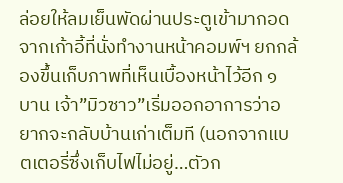ล่อยให้ลมเย็นพัดผ่านประตูเข้ามากอด จากเก้าอี้ที่นั่งทำงานหน้าคอมพ์ฯ ยกกล้องขึ้นเก็บภาพที่เห็นเบื้องหน้าไว้อีก ๑ บาน เจ้า”มิวซาว”เริ่มออกอาการว่าอยากจะกลับบ้านเก่าเต็มที (นอกจากแบตเตอรี่ซึ่งเก็บไฟไม่อยู่…ตัวก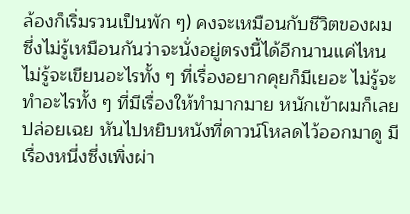ล้องก็เริ่มรวนเป็นพัก ๆ) คงจะเหมือนกับชีวิตของผมซึ่งไม่รู้เหมือนกันว่าจะนั่งอยู่ตรงนี้ได้อีกนานแค่ไหน
ไม่รู้จะเขียนอะไรทั้ง ๆ ที่เรื่องอยากคุยก็มีเยอะ ไม่รู้จะทำอะไรทั้ง ๆ ที่มีเรื่องให้ทำมากมาย หนักเข้าผมก็เลยปล่อยเฉย หันไปหยิบหนังที่ดาวน์โหลดไว้ออกมาดู มีเรื่องหนึ่งซึ่งเพิ่งผ่า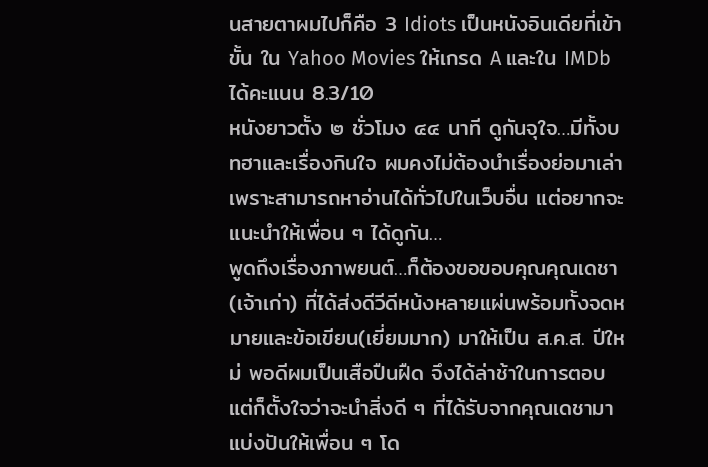นสายตาผมไปก็คือ 3 Idiots เป็นหนังอินเดียที่เข้าขั้น ใน Yahoo Movies ให้เกรด A และใน IMDb ได้คะแนน 8.3/10
หนังยาวตั้ง ๒ ชั่วโมง ๔๔ นาที ดูกันจุใจ…มีทั้งบทฮาและเรื่องกินใจ ผมคงไม่ต้องนำเรื่องย่อมาเล่า เพราะสามารถหาอ่านได้ทั่วไปในเว็บอื่น แต่อยากจะแนะนำให้เพื่อน ๆ ได้ดูกัน…
พูดถึงเรื่องภาพยนต์…ก็ต้องขอขอบคุณคุณเดชา (เจ้าเก่า) ที่ได้ส่งดีวีดีหน้งหลายแผ่นพร้อมทั้งจดหมายและข้อเขียน(เยี่ยมมาก) มาให้เป็น ส.ค.ส. ปีใหม่ พอดีผมเป็นเสือปืนฝืด จึงได้ล่าช้าในการตอบ แต่ก็ตั้งใจว่าจะนำสิ่งดี ๆ ที่ได้รับจากคุณเดชามาแบ่งปันให้เพื่อน ๆ โด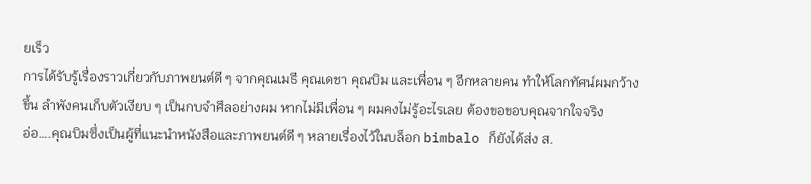ยเร็ว
การได้รับรู้เรื่องราวเกี่ยวกับภาพยนต์ดี ๆ จากคุณเมธี คุณเดชา คุณบิม และเพื่อน ๆ อีกหลายคน ทำให้โลกทัศน์ผมกว้างขึ้น ลำพังคนเก็บตัวเงียบ ๆ เป็นกบจำศึลอย่างผม หากไม่มีเพื่อน ๆ ผมคงไม่รู้อะไรเลย ต้องขอขอบคุณจากใจจริง
อ่อ….คุณบิมซึ่งเป็นผู้ที่แนะนำหนังสือและภาพยนต์ดี ๆ หลายเรื่องไว้ในบล็อก bimbalo ก็ยังได้ส่ง ส.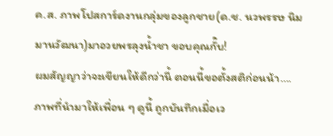ค.ส. ภาพโปสการ์ดงานกลุ่มของลูกชาย(ด.ช. นวพรรษ นิมมานวัฒนา)มาอวยพรลุงน้ำชา ขอบคุณกั๊บ!
ผมสัญญาว่าจะเขียนให้ดีกว่านี้ ตอนนี้ขอตั้งสติก่อนน้า….
ภาพที่นำมาให้เพื่อน ๆ ดูนี้ ถูกบันทึกเมื่อเว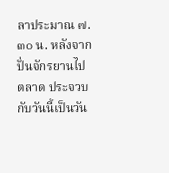ลาประมาณ ๗.๓๐ น. หลังจากปั่นจักรยานไปตลาด ประจวบกับวันนี้เป็นวัน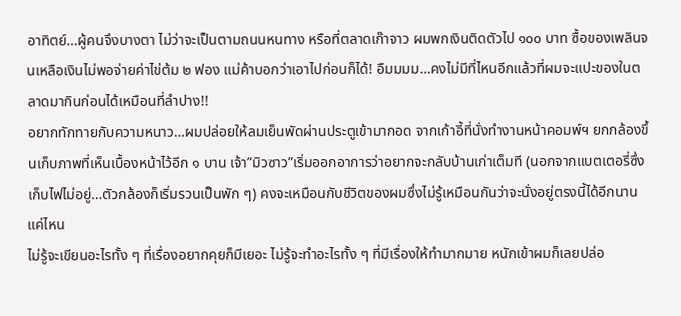อาทิตย์…ผู้คนจึงบางตา ไม่ว่าจะเป็นตามถนนหนทาง หรือที่ตลาดเก๊าจาว ผมพกเงินติดตัวไป ๑๐๐ บาท ซื้อของเพลินจนเหลือเงินไม่พอจ่ายค่าไข่ต้ม ๒ ฟอง แม่ค้าบอกว่าเอาไปก่อนก็ได้! อืมมมม…คงไม่มีที่ไหนอีกแล้วที่ผมจะแปะของในตลาดมากินก่อนได้เหมือนที่ลำปาง!!
อยากทักทายกับความหนาว…ผมปล่อยให้ลมเย็นพัดผ่านประตูเข้ามากอด จากเก้าอี้ที่นั่งทำงานหน้าคอมพ์ฯ ยกกล้องขึ้นเก็บภาพที่เห็นเบื้องหน้าไว้อีก ๑ บาน เจ้า”มิวซาว”เริ่มออกอาการว่าอยากจะกลับบ้านเก่าเต็มที (นอกจากแบตเตอรี่ซึ่งเก็บไฟไม่อยู่…ตัวกล้องก็เริ่มรวนเป็นพัก ๆ) คงจะเหมือนกับชีวิตของผมซึ่งไม่รู้เหมือนกันว่าจะนั่งอยู่ตรงนี้ได้อีกนานแค่ไหน
ไม่รู้จะเขียนอะไรทั้ง ๆ ที่เรื่องอยากคุยก็มีเยอะ ไม่รู้จะทำอะไรทั้ง ๆ ที่มีเรื่องให้ทำมากมาย หนักเข้าผมก็เลยปล่อ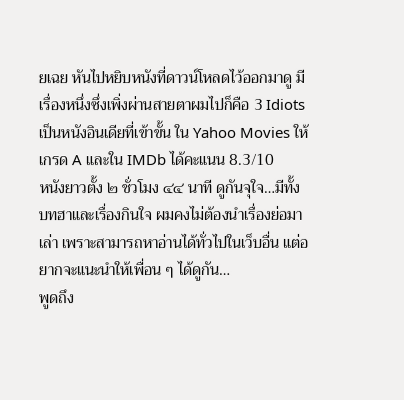ยเฉย หันไปหยิบหนังที่ดาวน์โหลดไว้ออกมาดู มีเรื่องหนึ่งซึ่งเพิ่งผ่านสายตาผมไปก็คือ 3 Idiots เป็นหนังอินเดียที่เข้าขั้น ใน Yahoo Movies ให้เกรด A และใน IMDb ได้คะแนน 8.3/10
หนังยาวตั้ง ๒ ชั่วโมง ๔๔ นาที ดูกันจุใจ…มีทั้งบทฮาและเรื่องกินใจ ผมคงไม่ต้องนำเรื่องย่อมาเล่า เพราะสามารถหาอ่านได้ทั่วไปในเว็บอื่น แต่อยากจะแนะนำให้เพื่อน ๆ ได้ดูกัน…
พูดถึง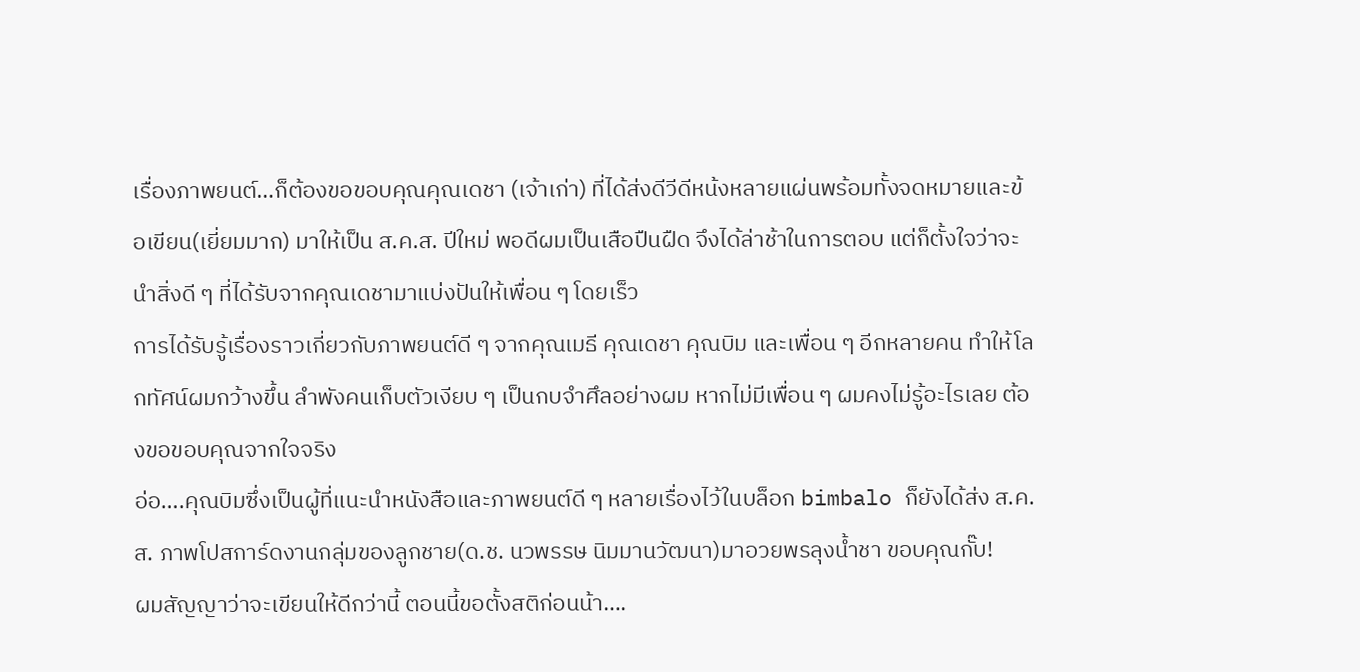เรื่องภาพยนต์…ก็ต้องขอขอบคุณคุณเดชา (เจ้าเก่า) ที่ได้ส่งดีวีดีหน้งหลายแผ่นพร้อมทั้งจดหมายและข้อเขียน(เยี่ยมมาก) มาให้เป็น ส.ค.ส. ปีใหม่ พอดีผมเป็นเสือปืนฝืด จึงได้ล่าช้าในการตอบ แต่ก็ตั้งใจว่าจะนำสิ่งดี ๆ ที่ได้รับจากคุณเดชามาแบ่งปันให้เพื่อน ๆ โดยเร็ว
การได้รับรู้เรื่องราวเกี่ยวกับภาพยนต์ดี ๆ จากคุณเมธี คุณเดชา คุณบิม และเพื่อน ๆ อีกหลายคน ทำให้โลกทัศน์ผมกว้างขึ้น ลำพังคนเก็บตัวเงียบ ๆ เป็นกบจำศึลอย่างผม หากไม่มีเพื่อน ๆ ผมคงไม่รู้อะไรเลย ต้องขอขอบคุณจากใจจริง
อ่อ….คุณบิมซึ่งเป็นผู้ที่แนะนำหนังสือและภาพยนต์ดี ๆ หลายเรื่องไว้ในบล็อก bimbalo ก็ยังได้ส่ง ส.ค.ส. ภาพโปสการ์ดงานกลุ่มของลูกชาย(ด.ช. นวพรรษ นิมมานวัฒนา)มาอวยพรลุงน้ำชา ขอบคุณกั๊บ!
ผมสัญญาว่าจะเขียนให้ดีกว่านี้ ตอนนี้ขอตั้งสติก่อนน้า….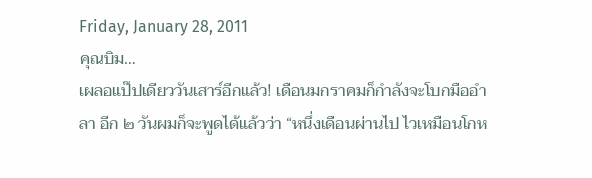Friday, January 28, 2011
คุณบิม…
เผลอแป๊ปเดียววันเสาร์อีกแล้ว! เดือนมกราคมก็กำลังจะโบกมืออำลา อีก ๒ วันผมก็จะพูดได้แล้วว่า “หนึ่งเดือนผ่านไป ไวเหมือนโกห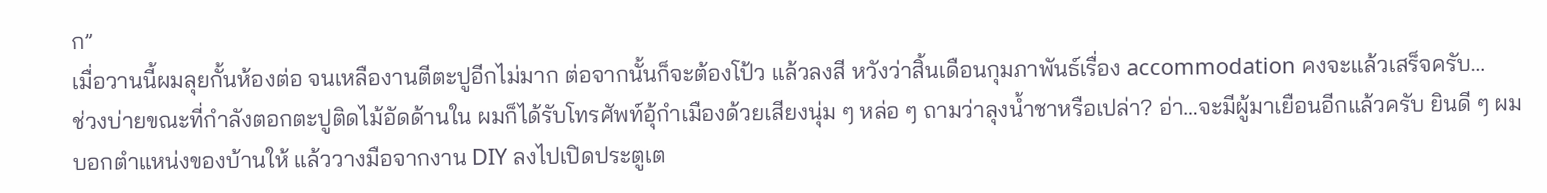ก”
เมื่อวานนี้ผมลุยกั้นห้องต่อ จนเหลืองานตีตะปูอีกไม่มาก ต่อจากนั้นก็จะต้องโป้ว แล้วลงสี หวังว่าสิ้นเดือนกุมภาพันธ์เรื่อง accommodation คงจะแล้วเสร็จครับ…
ช่วงบ่ายขณะที่กำลังตอกตะปูติดไม้อัดด้านใน ผมก็ได้รับโทรศัพท์อุ้กำเมืองด้วยเสียงนุ่ม ๆ หล่อ ๆ ถามว่าลุงน้ำชาหรือเปล่า? อ่า…จะมีผู้มาเยือนอีกแล้วครับ ยินดี ๆ ผมบอกตำแหน่งของบ้านให้ แล้ววางมือจากงาน DIY ลงไปเปิดประตูเต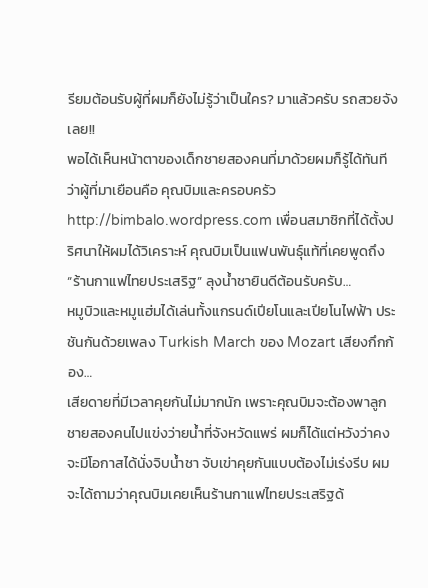รียมต้อนรับผู้ที่ผมก็ยังไม่รู้ว่าเป็นใคร? มาแล้วครับ รถสวยจังเลย!!
พอได้เห็นหน้าตาของเด็กชายสองคนที่มาด้วยผมก็รู้ได้ทันทีว่าผู้ที่มาเยือนคือ คุณบิมและครอบครัว http://bimbalo.wordpress.com เพื่อนสมาชิกที่ได้ตั้งปริศนาให้ผมได้วิเคราะห์ คุณบิมเป็นแฟนพันธุ์แท้ที่เคยพูดถึง “ร้านกาแฟไทยประเสริฐ” ลุงน้ำชายินดีต้อนรับครับ…
หมูบิวและหมูแฮ่มได้เล่นทั้งแกรนด์เปียโนและเปียโนไฟฟ้า ประชันกันด้วยเพลง Turkish March ของ Mozart เสียงกึกก้อง…
เสียดายที่มีเวลาคุยกันไม่มากนัก เพราะคุณบิมจะต้องพาลูกชายสองคนไปแข่งว่ายน้ำที่จังหวัดแพร่ ผมก็ได้แต่หวังว่าคงจะมีโอกาสได้นั่งจิบน้ำชา จับเข่าคุยกันแบบต้องไม่เร่งรีบ ผมจะได้ถามว่าคุณบิมเคยเห็นร้านกาแฟไทยประเสริฐด้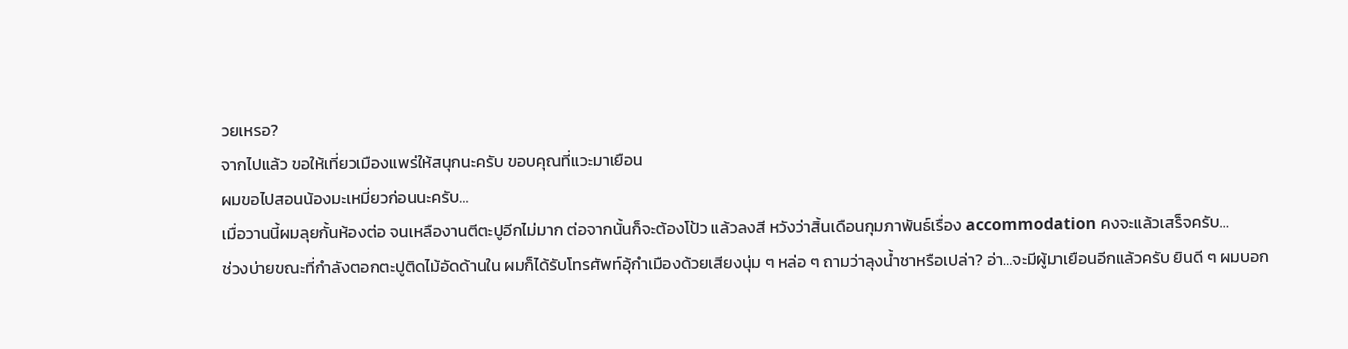วยเหรอ?
จากไปแล้ว ขอให้เที่ยวเมืองแพร่ให้สนุกนะครับ ขอบคุณที่แวะมาเยือน
ผมขอไปสอนน้องมะเหมี่ยวก่อนนะครับ…
เมื่อวานนี้ผมลุยกั้นห้องต่อ จนเหลืองานตีตะปูอีกไม่มาก ต่อจากนั้นก็จะต้องโป้ว แล้วลงสี หวังว่าสิ้นเดือนกุมภาพันธ์เรื่อง accommodation คงจะแล้วเสร็จครับ…
ช่วงบ่ายขณะที่กำลังตอกตะปูติดไม้อัดด้านใน ผมก็ได้รับโทรศัพท์อุ้กำเมืองด้วยเสียงนุ่ม ๆ หล่อ ๆ ถามว่าลุงน้ำชาหรือเปล่า? อ่า…จะมีผู้มาเยือนอีกแล้วครับ ยินดี ๆ ผมบอก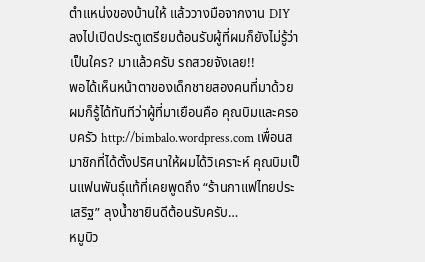ตำแหน่งของบ้านให้ แล้ววางมือจากงาน DIY ลงไปเปิดประตูเตรียมต้อนรับผู้ที่ผมก็ยังไม่รู้ว่าเป็นใคร? มาแล้วครับ รถสวยจังเลย!!
พอได้เห็นหน้าตาของเด็กชายสองคนที่มาด้วยผมก็รู้ได้ทันทีว่าผู้ที่มาเยือนคือ คุณบิมและครอบครัว http://bimbalo.wordpress.com เพื่อนสมาชิกที่ได้ตั้งปริศนาให้ผมได้วิเคราะห์ คุณบิมเป็นแฟนพันธุ์แท้ที่เคยพูดถึง “ร้านกาแฟไทยประเสริฐ” ลุงน้ำชายินดีต้อนรับครับ…
หมูบิว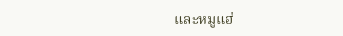และหมูแฮ่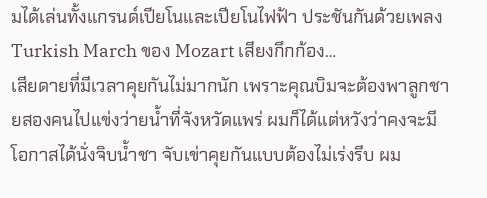มได้เล่นทั้งแกรนด์เปียโนและเปียโนไฟฟ้า ประชันกันด้วยเพลง Turkish March ของ Mozart เสียงกึกก้อง…
เสียดายที่มีเวลาคุยกันไม่มากนัก เพราะคุณบิมจะต้องพาลูกชายสองคนไปแข่งว่ายน้ำที่จังหวัดแพร่ ผมก็ได้แต่หวังว่าคงจะมีโอกาสได้นั่งจิบน้ำชา จับเข่าคุยกันแบบต้องไม่เร่งรีบ ผม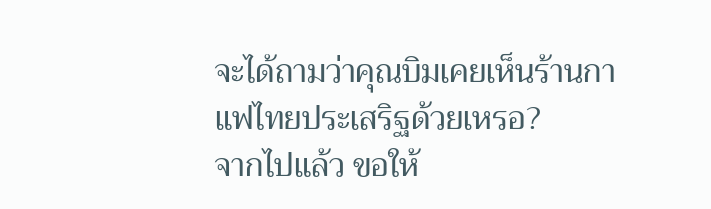จะได้ถามว่าคุณบิมเคยเห็นร้านกาแฟไทยประเสริฐด้วยเหรอ?
จากไปแล้ว ขอให้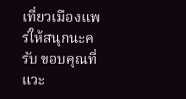เที่ยวเมืองแพร่ให้สนุกนะครับ ขอบคุณที่แวะ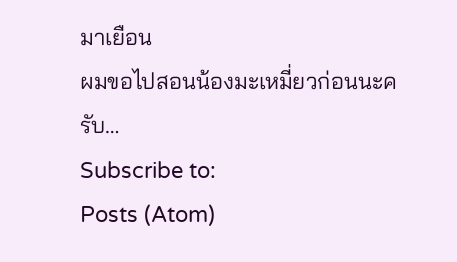มาเยือน
ผมขอไปสอนน้องมะเหมี่ยวก่อนนะครับ…
Subscribe to:
Posts (Atom)